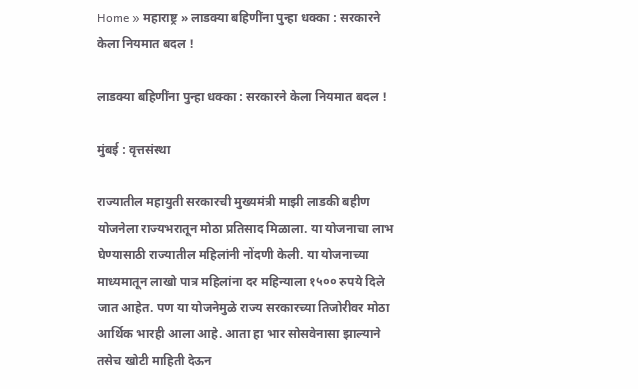Home » महाराष्ट्र » लाडक्या बहिणींना पुन्हा धक्का : सरकारने केला नियमात बदल !

लाडक्या बहिणींना पुन्हा धक्का : सरकारने केला नियमात बदल !

मुंबई : वृत्तसंस्था

राज्यातील महायुती सरकारची मुख्यमंत्री माझी लाडकी बहीण योजनेला राज्यभरातून मोठा प्रतिसाद मिळाला. या योजनाचा लाभ घेण्यासाठी राज्यातील महिलांनी नोंदणी केली. या योजनाच्या माध्यमातून लाखो पात्र महिलांना दर महिन्याला १५०० रुपये दिले जात आहेत. पण या योजनेमुळे राज्य सरकारच्या तिजोरीवर मोठा आर्थिक भारही आला आहे. आता हा भार सोसवेनासा झाल्याने तसेच खोटी माहिती देऊन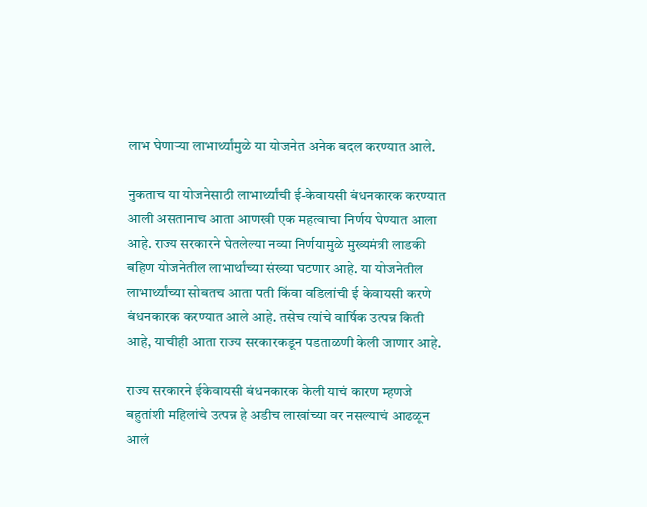लाभ घेणाऱ्या लाभार्थ्यांमुळे या योजनेत अनेक बदल करण्यात आले.

नुकताच या योजनेसाठी लाभार्थ्यांची ई-केवायसी बंधनकारक करण्यात आली असतानाच आता आणखी एक महत्वाचा निर्णय घेण्यात आला आहे. राज्य सरकारने घेतलेल्या नव्या निर्णयामुळे मुख्यमंत्री लाडकी बहिण योजनेतील लाभार्थांच्या संख्या घटणार आहे. या योजनेतील लाभार्थ्यांच्या सोबतच आता पती किंवा वडिलांची ई केवायसी करणे बंधनकारक करण्यात आले आहे. तसेच त्यांचे वार्षिक उत्पन्न किती आहे, याचीही आता राज्य सरकारकडून पडताळणी केली जाणार आहे.

राज्य सरकारने ईकेवायसी बंधनकारक केली याचं कारण म्हणजे बहुतांशी महिलांचे उत्पन्न हे अडीच लाखांच्या वर नसल्याचं आढळून आलं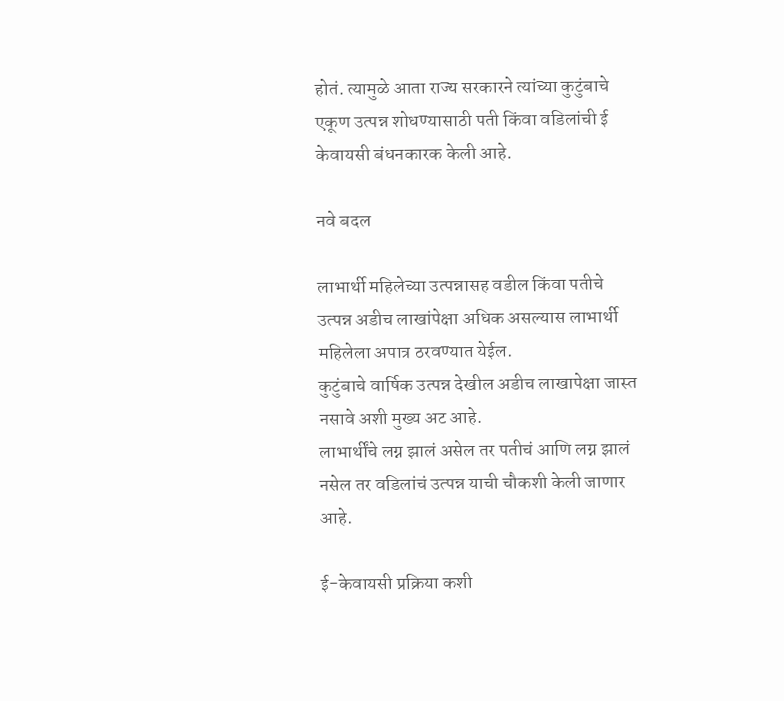होतं. त्यामुळे आता राज्य सरकारने त्यांच्या कुटुंबाचे एकूण उत्पन्न शोधण्यासाठी पती किंवा वडिलांची ई केवायसी बंधनकारक केली आहे.

नवे बदल

लाभार्थी महिलेच्या उत्पन्नासह वडील किंवा पतीचे उत्पन्न अडीच लाखांपेक्षा अधिक असल्यास लाभार्थी महिलेला अपात्र ठरवण्यात येईल.
कुटुंबाचे वार्षिक उत्पन्न देखील अडीच लाखापेक्षा जास्त नसावे अशी मुख्य अट आहे.
लाभार्थींचे लग्न झालं असेल तर पतीचं आणि लग्न झालं नसेल तर वडिलांचं उत्पन्न याची चौकशी केली जाणार आहे.

ई-केवायसी प्रक्रिया कशी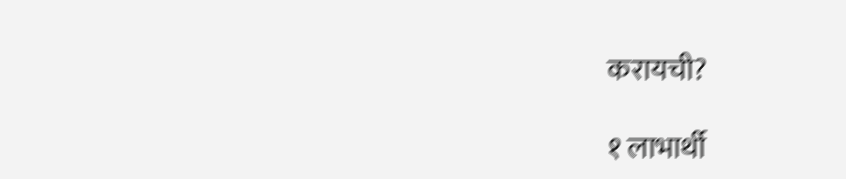करायची?

१ लाभार्थी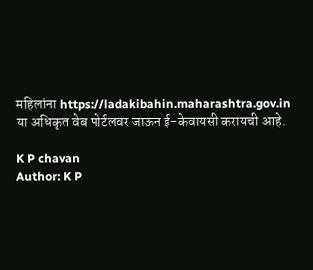महिलांना https://ladakibahin.maharashtra.gov.in या अधिकृत वेब पोर्टलवर जाऊन ई-केवायसी करायची आहे.

K P chavan
Author: K P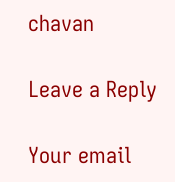chavan

Leave a Reply

Your email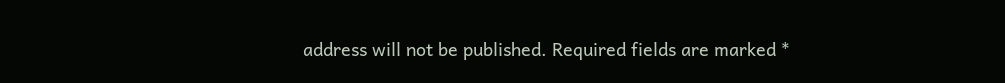address will not be published. Required fields are marked *